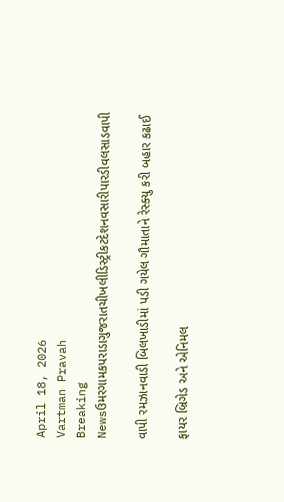April 18, 2026
Vartman Pravah
Breaking Newsઉમરગામકપરાડાગુજરાતચીખલીડિસ્ટ્રીકટદેશનવસારીપારડીવલસાડવાપી

વાપી રમઝાનવાડી બિલખાડીમાં પડી ગયેલ ગૌમાતાને રેસ્‍ક્‍યુ કરી બહાર કઢાઈ

ફાયર બ્રિગેડ અને એનિમલ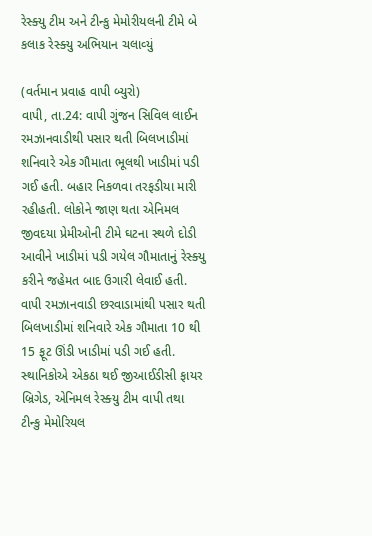રેસ્‍ક્‍યુ ટીમ અને ટીન્‍કુ મેમોરીયલની ટીમે બે કલાક રેસ્‍ક્‍યુ અભિયાન ચલાવ્‍યું

(વર્તમાન પ્રવાહ વાપી બ્‍યુરો)
વાપી, તા.24: વાપી ગુંજન સિવિલ લાઈન રમઝાનવાડીથી પસાર થતી બિલખાડીમાં શનિવારે એક ગૌમાતા ભૂલથી ખાડીમાં પડી ગઈ હતી. બહાર નિકળવા તરફડીયા મારી રહીહતી. લોકોને જાણ થતા એનિમલ જીવદયા પ્રેમીઓની ટીમે ઘટના સ્‍થળે દોડી આવીને ખાડીમાં પડી ગયેલ ગૌમાતાનું રેસ્‍ક્‍યુ કરીને જહેમત બાદ ઉગારી લેવાઈ હતી.
વાપી રમઝાનવાડી છરવાડામાંથી પસાર થતી બિલખાડીમાં શનિવારે એક ગૌમાતા 10 થી 15 ફૂટ ઊંડી ખાડીમાં પડી ગઈ હતી. સ્‍થાનિકોએ એકઠા થઈ જીઆઈડીસી ફાયર બ્રિગેડ, એનિમલ રેસ્‍ક્‍યુ ટીમ વાપી તથા ટીન્‍કુ મેમોરિયલ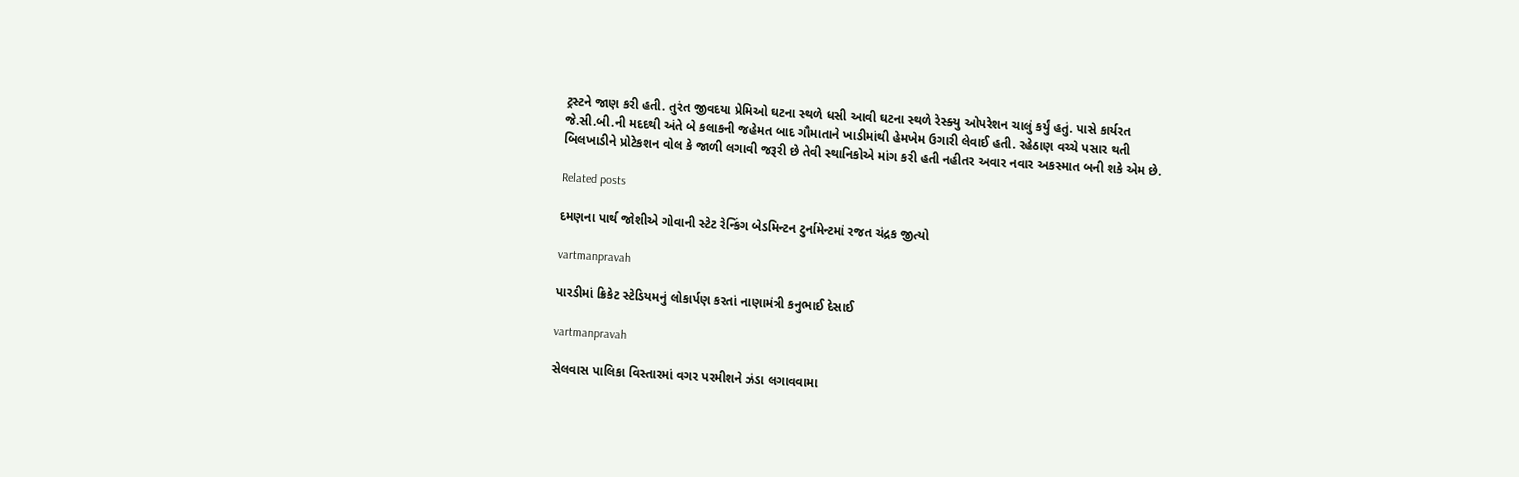ટ્રસ્‍ટને જાણ કરી હતી. તુરંત જીવદયા પ્રેમિઓ ઘટના સ્‍થળે ધસી આવી ઘટના સ્‍થળે રેસ્‍ક્‍યુ ઓપરેશન ચાલું કર્યું હતું. પાસે કાર્યરત જે.સી.બી.ની મદદથી અંતે બે કલાકની જહેમત બાદ ગૌમાતાને ખાડીમાંથી હેમખેમ ઉગારી લેવાઈ હતી. રહેઠાણ વચ્‍ચે પસાર થતી બિલખાડીને પ્રોટેકશન વોલ કે જાળી લગાવી જરૂરી છે તેવી સ્‍થાનિકોએ માંગ કરી હતી નહીતર અવાર નવાર અકસ્‍માત બની શકે એમ છે.

Related posts

દમણના પાર્થ જોશીએ ગોવાની સ્‍ટેટ રેન્‍કિંગ બેડમિન્‍ટન ટુર્નામેન્‍ટમાં રજત ચંદ્રક જીત્‍યો

vartmanpravah

પારડીમાં ક્રિકેટ સ્‍ટેડિયમનું લોકાર્પણ કરતાં નાણામંત્રી કનુભાઈ દેસાઈ

vartmanpravah

સેલવાસ પાલિકા વિસ્‍તારમાં વગર પરમીશને ઝંડા લગાવવામા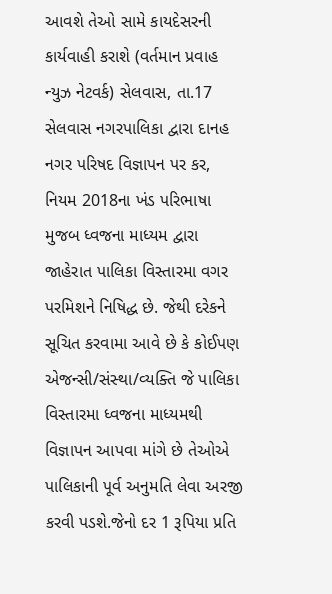આવશે તેઓ સામે કાયદેસરની કાર્યવાહી કરાશે (વર્તમાન પ્રવાહ ન્‍યુઝ નેટવર્ક) સેલવાસ, તા.17 સેલવાસ નગરપાલિકા દ્વારા દાનહ નગર પરિષદ વિજ્ઞાપન પર કર, નિયમ 2018ના ખંડ પરિભાષા મુજબ ધ્‍વજના માધ્‍યમ દ્વારા જાહેરાત પાલિકા વિસ્‍તારમા વગર પરમિશને નિષિદ્ધ છે. જેથી દરેકને સૂચિત કરવામા આવે છે કે કોઈપણ એજન્‍સી/સંસ્‍થા/વ્‍યક્‍તિ જે પાલિકા વિસ્‍તારમા ધ્‍વજના માધ્‍યમથી વિજ્ઞાપન આપવા માંગે છે તેઓએ પાલિકાની પૂર્વ અનુમતિ લેવા અરજી કરવી પડશે.જેનો દર 1 રૂપિયા પ્રતિ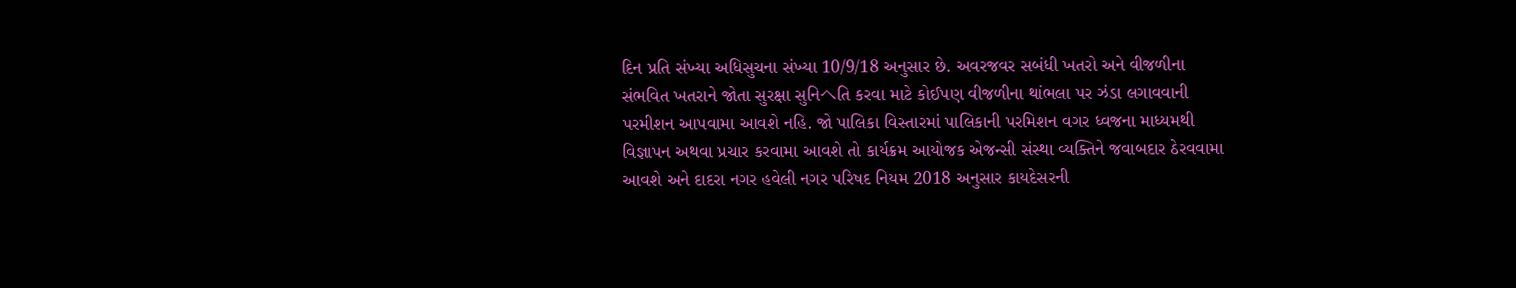દિન પ્રતિ સંખ્‍યા અધિસુચના સંખ્‍યા 10/9/18 અનુસાર છે. અવરજવર સબંધી ખતરો અને વીજળીના સંભવિત ખતરાને જોતા સુરક્ષા સુનિヘતિ કરવા માટે કોઈપણ વીજળીના થાંભલા પર ઝંડા લગાવવાની પરમીશન આપવામા આવશે નહિ. જો પાલિકા વિસ્‍તારમાં પાલિકાની પરમિશન વગર ધ્‍વજના માધ્‍યમથી વિજ્ઞાપન અથવા પ્રચાર કરવામા આવશે તો કાર્યક્રમ આયોજક એજન્‍સી સંસ્‍થા વ્‍યક્‍તિને જવાબદાર ઠેરવવામા આવશે અને દાદરા નગર હવેલી નગર પરિષદ નિયમ 2018 અનુસાર કાયદેસરની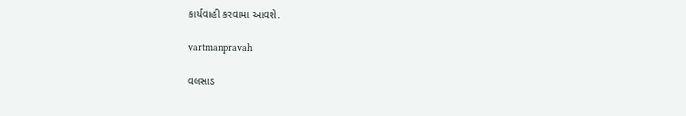કાર્યવાહી કરવામા આવશે.

vartmanpravah

વલસાડ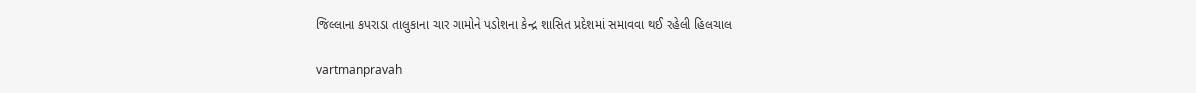જિલ્લાના કપરાડા તાલુકાના ચાર ગામોને પડોશના કેન્‍દ્ર શાસિત પ્રદેશમાં સમાવવા થઈ રહેલી હિલચાલ

vartmanpravah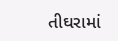તીઘરામાં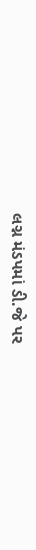લગ્ન મંડપમાં ડી.જે પર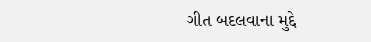ગીત બદલવાના મુદ્દે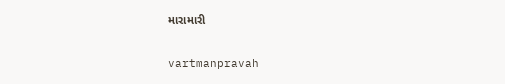મારામારી

vartmanpravah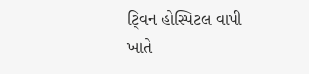ટ્‍વિન હોસ્‍પિટલ વાપી ખાતે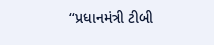‘‘પ્રધાનમંત્રી ટીબી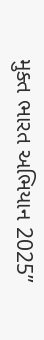મુક્‍ત ભારત અભિયાન 2025”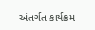અંતર્ગત કાર્યક્રમ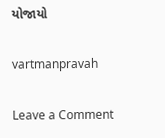યોજાયો

vartmanpravah

Leave a Comment